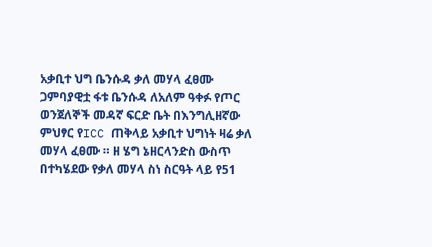አቃቢተ ህግ ቤንሱዳ ቃለ መሃላ ፈፀሙ
ጋምባያዊቷ ፋቱ ቤንሱዳ ለአለም ዓቀፉ የጦር ወንጀለኞች መዳኛ ፍርድ ቤት በእንግሊዘኛው ምህፃር የICC ጠቅላይ አቃቢተ ህግነት ዛሬ ቃለ መሃላ ፈፀሙ ። ዘ ሄግ ኔዘርላንድስ ውስጥ በተካሄደው የቃለ መሃላ ስነ ስርዓት ላይ የ51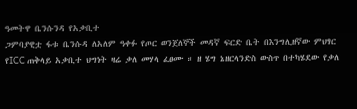ዓመትዋ ቤንሱንዳ የአቃቢተ
ጋምባያዊቷ ፋቱ ቤንሱዳ ለአለም ዓቀፉ የጦር ወንጀለኞች መዳኛ ፍርድ ቤት በእንግሊዘኛው ምህፃር የICC ጠቅላይ አቃቢተ ህግነት ዛሬ ቃለ መሃላ ፈፀሙ ። ዘ ሄግ ኔዘርላንድስ ውስጥ በተካሄደው የቃለ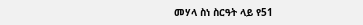መሃላ ስነ ስርዓት ላይ የ51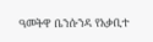ዓመትዋ ቤንሱንዳ የአቃቢተ